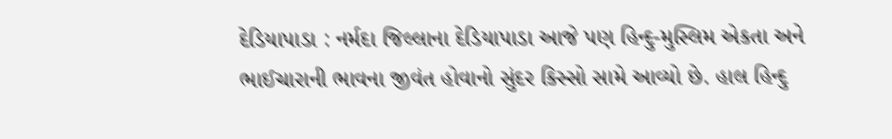દેડિયાપાડા : નર્મદા જિલ્લાના દેડિયાપાડા આજે પણ હિન્દુ-મુસ્લિમ એકતા અને ભાઈચારાની ભાવના જીવંત હોવાનો સુંદર કિસ્સો સામે આવ્યો છે. હાલ હિન્દુ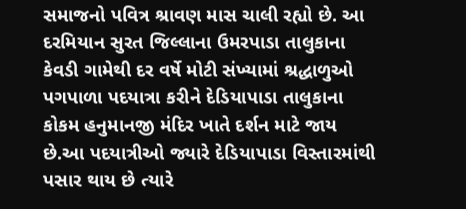સમાજનો પવિત્ર શ્રાવણ માસ ચાલી રહ્યો છે. આ દરમિયાન સુરત જિલ્લાના ઉમરપાડા તાલુકાના કેવડી ગામેથી દર વર્ષે મોટી સંખ્યામાં શ્રદ્ધાળુઓ પગપાળા પદયાત્રા કરીને દેડિયાપાડા તાલુકાના કોકમ હનુમાનજી મંદિર ખાતે દર્શન માટે જાય છે.આ પદયાત્રીઓ જ્યારે દેડિયાપાડા વિસ્તારમાંથી પસાર થાય છે ત્યારે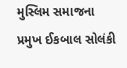મુસ્લિમ સમાજના પ્રમુખ ઈકબાલ સોલંકી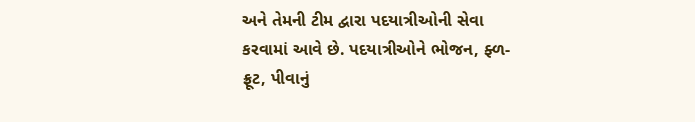અને તેમની ટીમ દ્વારા પદયાત્રીઓની સેવા કરવામાં આવે છે. પદયાત્રીઓને ભોજન, ફ્ળ-ફ્રૂટ, પીવાનું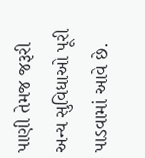પાણી તેમજ જરૂરી અન્ય સુવિધાઓ પૂરી પાડવામાં આવે છે.